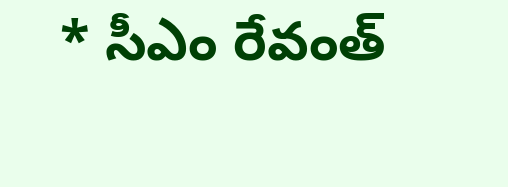* సీఎం రేవంత్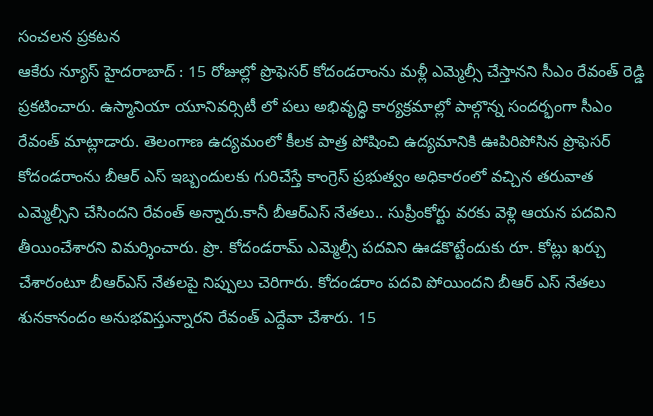సంచలన ప్రకటన
ఆకేరు న్యూస్ హైదరాబాద్ : 15 రోజుల్లో ప్రొఫెసర్ కోదండరాంను మళ్లీ ఎమ్మెల్సీ చేస్తానని సీఎం రేవంత్ రెడ్డి ప్రకటించారు. ఉస్మానియా యూనివర్సిటీ లో పలు అభివృద్ధి కార్యక్రమాల్లో పాల్గొన్న సందర్భంగా సీఎం రేవంత్ మాట్లాడారు. తెలంగాణ ఉద్యమంలో కీలక పాత్ర పోషించి ఉద్యమానికి ఊపిరిపోసిన ప్రొఫెసర్ కోదండరాంను బీఆర్ ఎస్ ఇబ్బందులకు గురిచేస్తే కాంగ్రెస్ ప్రభుత్వం అధికారంలో వచ్చిన తరువాత ఎమ్మెల్సీని చేసిందని రేవంత్ అన్నారు.కానీ బీఆర్ఎస్ నేతలు.. సుప్రీంకోర్టు వరకు వెళ్లి ఆయన పదవిని తీయించేశారని విమర్శించారు. ప్రొ. కోదండరామ్ ఎమ్మెల్సీ పదవిని ఊడకొట్టేందుకు రూ. కోట్లు ఖర్చు చేశారంటూ బీఆర్ఎస్ నేతలపై నిప్పులు చెరిగారు. కోదండరాం పదవి పోయిందని బీఆర్ ఎస్ నేతలు శునకానందం అనుభవిస్తున్నారని రేవంత్ ఎద్దేవా చేశారు. 15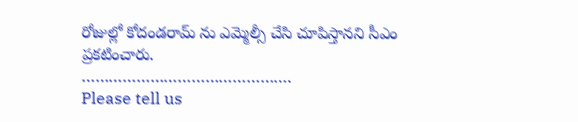రోజుల్లో కోదండరామ్ ను ఎమ్మెల్సీ చేసి చూపిస్తానని సీఎం ప్రకటించారు.
……………………………………….
Please tell us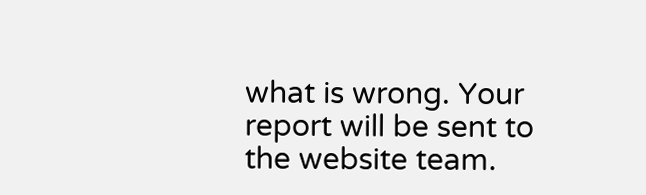what is wrong. Your report will be sent to the website team.